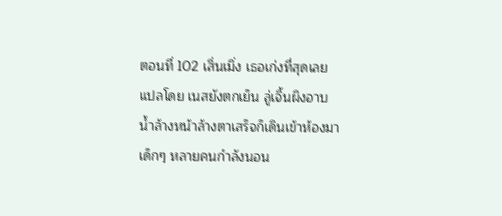ตอนที่ 102 เสิ่นเมิ่ง เธอเก่งที่สุดเลย
แปลโดย เนสยังตกเย็น ลู่เจิ้นผิงอาบน้ำล้างหน้าล้างตาเสร็จก็เดินเข้าห้องมา เด็กๆ หลายคนกำลังนอน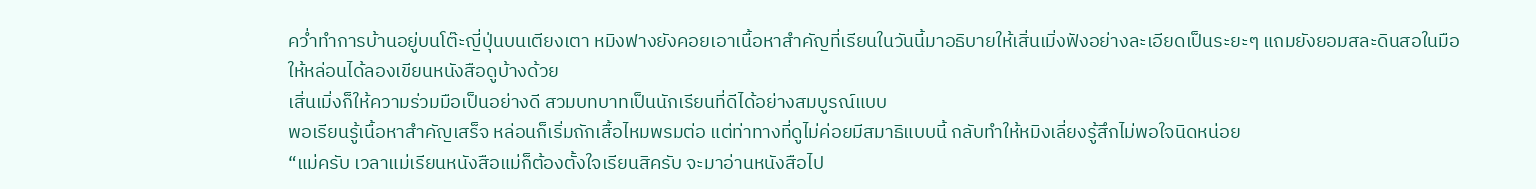คว่ำทำการบ้านอยู่บนโต๊ะญี่ปุ่นบนเตียงเตา หมิงฟางยังคอยเอาเนื้อหาสำคัญที่เรียนในวันนี้มาอธิบายให้เสิ่นเมิ่งฟังอย่างละเอียดเป็นระยะๆ แถมยังยอมสละดินสอในมือให้หล่อนได้ลองเขียนหนังสือดูบ้างด้วย
เสิ่นเมิ่งก็ให้ความร่วมมือเป็นอย่างดี สวมบทบาทเป็นนักเรียนที่ดีได้อย่างสมบูรณ์แบบ
พอเรียนรู้เนื้อหาสำคัญเสร็จ หล่อนก็เริ่มถักเสื้อไหมพรมต่อ แต่ท่าทางที่ดูไม่ค่อยมีสมาธิแบบนี้ กลับทำให้หมิงเลี่ยงรู้สึกไม่พอใจนิดหน่อย
“แม่ครับ เวลาแม่เรียนหนังสือแม่ก็ต้องตั้งใจเรียนสิครับ จะมาอ่านหนังสือไป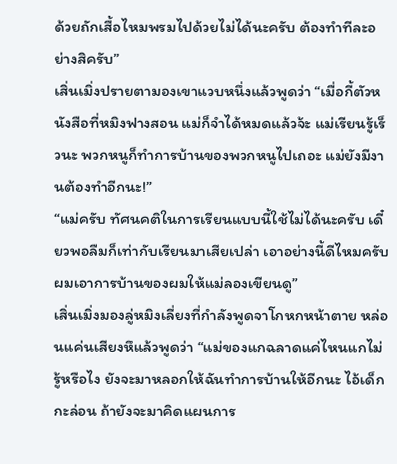ด้วยถักเสื้อไหมพรมไปด้วยไม่ได้นะครับ ต้องทำทีละอย่างสิครับ”
เสิ่นเมิ่งปรายตามองเขาแวบหนึ่งแล้วพูดว่า “เมื่อกี้ตัวหนังสือที่หมิงฟางสอน แม่ก็จำได้หมดแล้วจ้ะ แม่เรียนรู้เร็วนะ พวกหนูก็ทำการบ้านของพวกหนูไปเถอะ แม่ยังมีงานต้องทำอีกนะ!”
“แม่ครับ ทัศนคติในการเรียนแบบนี้ใช้ไม่ได้นะครับ เดี๋ยวพอลืมก็เท่ากับเรียนมาเสียเปล่า เอาอย่างนี้ดีไหมครับ ผมเอาการบ้านของผมให้แม่ลองเขียนดู”
เสิ่นเมิ่งมองลู่หมิงเลี่ยงที่กำลังพูดจาโกหกหน้าตาย หล่อนแค่นเสียงหึแล้วพูดว่า “แม่ของแกฉลาดแค่ไหนแกไม่รู้หรือไง ยังจะมาหลอกให้ฉันทำการบ้านให้อีกนะ ไอ้เด็กกะล่อน ถ้ายังจะมาคิดแผนการ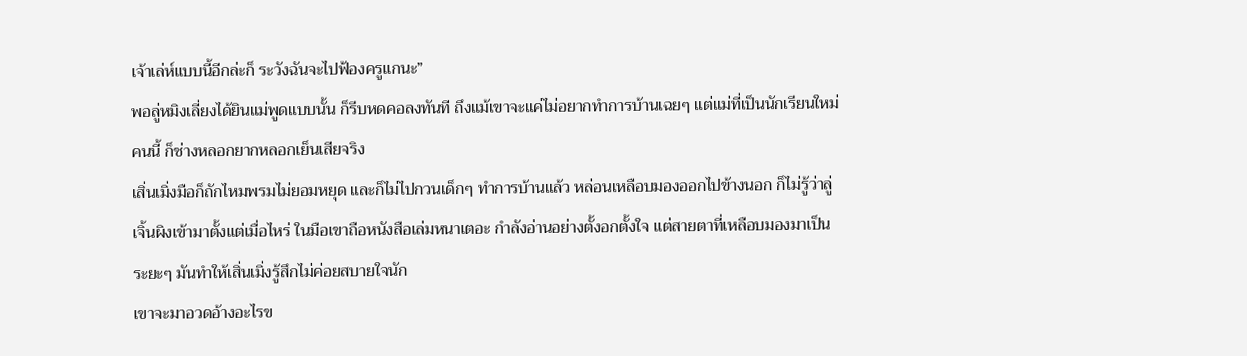เจ้าเล่ห์แบบนี้อีกล่ะก็ ระวังฉันจะไปฟ้องครูแกนะ”
พอลู่หมิงเลี่ยงได้ยินแม่พูดแบบนั้น ก็รีบหดคอลงทันที ถึงแม้เขาจะแค่ไม่อยากทำการบ้านเฉยๆ แต่แม่ที่เป็นนักเรียนใหม่คนนี้ ก็ช่างหลอกยากหลอกเย็นเสียจริง
เสิ่นเมิ่งมือก็ถักไหมพรมไม่ยอมหยุด และก็ไม่ไปกวนเด็กๆ ทำการบ้านแล้ว หล่อนเหลือบมองออกไปข้างนอก ก็ไม่รู้ว่าลู่เจิ้นผิงเข้ามาตั้งแต่เมื่อไหร่ ในมือเขาถือหนังสือเล่มหนาเตอะ กำลังอ่านอย่างตั้งอกตั้งใจ แต่สายตาที่เหลือบมองมาเป็นระยะๆ มันทำให้เสิ่นเมิ่งรู้สึกไม่ค่อยสบายใจนัก
เขาจะมาอวดอ้างอะไรข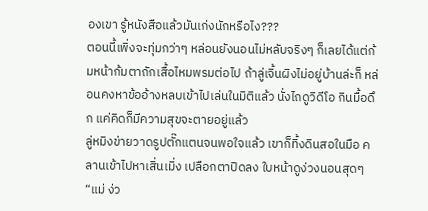องเขา รู้หนังสือแล้วมันเก่งนักหรือไง???
ตอนนี้เพิ่งจะทุ่มกว่าๆ หล่อนยังนอนไม่หลับจริงๆ ก็เลยได้แต่ก้มหน้าก้มตาถักเสื้อไหมพรมต่อไป ถ้าลู่เจิ้นผิงไม่อยู่บ้านล่ะก็ หล่อนคงหาข้ออ้างหลบเข้าไปเล่นในมิติแล้ว นั่งไถดูวิดีโอ กินมื้อดึก แค่คิดก็มีความสุขจะตายอยู่แล้ว
ลู่หมิงข่ายวาดรูปตั๊กแตนจนพอใจแล้ว เขาก็ทิ้งดินสอในมือ คลานเข้าไปหาเสิ่นเมิ่ง เปลือกตาปิดลง ใบหน้าดูง่วงนอนสุดๆ
“แม่ ง่ว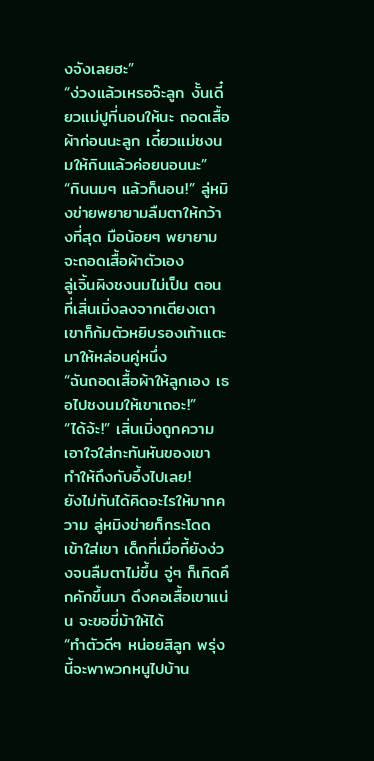งจังเลยฮะ”
“ง่วงแล้วเหรอจ๊ะลูก งั้นเดี๋ยวแม่ปูที่นอนให้นะ ถอดเสื้อผ้าก่อนนะลูก เดี๋ยวแม่ชงนมให้กินแล้วค่อยนอนนะ”
“กินนมๆ แล้วก็นอน!” ลู่หมิงข่ายพยายามลืมตาให้กว้างที่สุด มือน้อยๆ พยายามจะถอดเสื้อผ้าตัวเอง
ลู่เจิ้นผิงชงนมไม่เป็น ตอนที่เสิ่นเมิ่งลงจากเตียงเตา เขาก็ก้มตัวหยิบรองเท้าแตะมาให้หล่อนคู่หนึ่ง
“ฉันถอดเสื้อผ้าให้ลูกเอง เธอไปชงนมให้เขาเถอะ!”
“ได้จ้ะ!” เสิ่นเมิ่งถูกความเอาใจใส่กะทันหันของเขา ทำให้ถึงกับอึ้งไปเลย!
ยังไม่ทันได้คิดอะไรให้มากความ ลู่หมิงข่ายก็กระโดดเข้าใส่เขา เด็กที่เมื่อกี้ยังง่วงจนลืมตาไม่ขึ้น จู่ๆ ก็เกิดคึกคักขึ้นมา ดึงคอเสื้อเขาแน่น จะขอขี่ม้าให้ได้
“ทำตัวดีๆ หน่อยสิลูก พรุ่งนี้จะพาพวกหนูไปบ้าน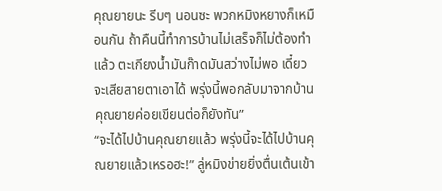คุณยายนะ รีบๆ นอนซะ พวกหมิงหยางก็เหมือนกัน ถ้าคืนนี้ทำการบ้านไม่เสร็จก็ไม่ต้องทำแล้ว ตะเกียงน้ำมันก๊าดมันสว่างไม่พอ เดี๋ยวจะเสียสายตาเอาได้ พรุ่งนี้พอกลับมาจากบ้านคุณยายค่อยเขียนต่อก็ยังทัน”
“จะได้ไปบ้านคุณยายแล้ว พรุ่งนี้จะได้ไปบ้านคุณยายแล้วเหรอฮะ!” ลู่หมิงข่ายยิ่งตื่นเต้นเข้า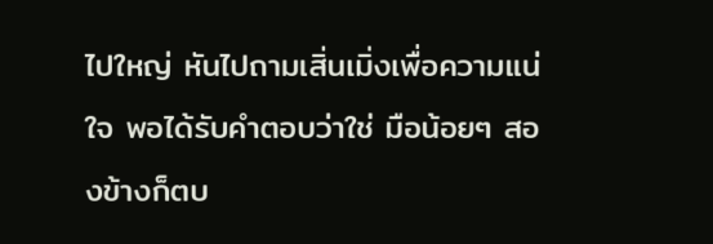ไปใหญ่ หันไปถามเสิ่นเมิ่งเพื่อความแน่ใจ พอได้รับคำตอบว่าใช่ มือน้อยๆ สองข้างก็ตบ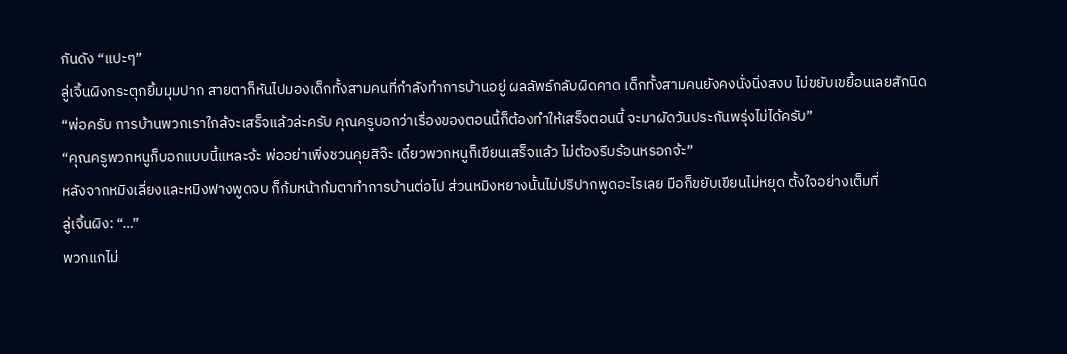กันดัง “แปะๆ”
ลู่เจิ้นผิงกระตุกยิ้มมุมปาก สายตาก็หันไปมองเด็กทั้งสามคนที่กำลังทำการบ้านอยู่ ผลลัพธ์กลับผิดคาด เด็กทั้งสามคนยังคงนั่งนิ่งสงบ ไม่ขยับเขยื้อนเลยสักนิด
“พ่อครับ การบ้านพวกเราใกล้จะเสร็จแล้วล่ะครับ คุณครูบอกว่าเรื่องของตอนนี้ก็ต้องทำให้เสร็จตอนนี้ จะมาผัดวันประกันพรุ่งไม่ได้ครับ”
“คุณครูพวกหนูก็บอกแบบนี้แหละจ้ะ พ่ออย่าเพิ่งชวนคุยสิจ๊ะ เดี๋ยวพวกหนูก็เขียนเสร็จแล้ว ไม่ต้องรีบร้อนหรอกจ้ะ”
หลังจากหมิงเลี่ยงและหมิงฟางพูดจบ ก็ก้มหน้าก้มตาทำการบ้านต่อไป ส่วนหมิงหยางนั้นไม่ปริปากพูดอะไรเลย มือก็ขยับเขียนไม่หยุด ตั้งใจอย่างเต็มที่
ลู่เจิ้นผิง: “…”
พวกแกไม่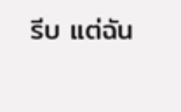รีบ แต่ฉัน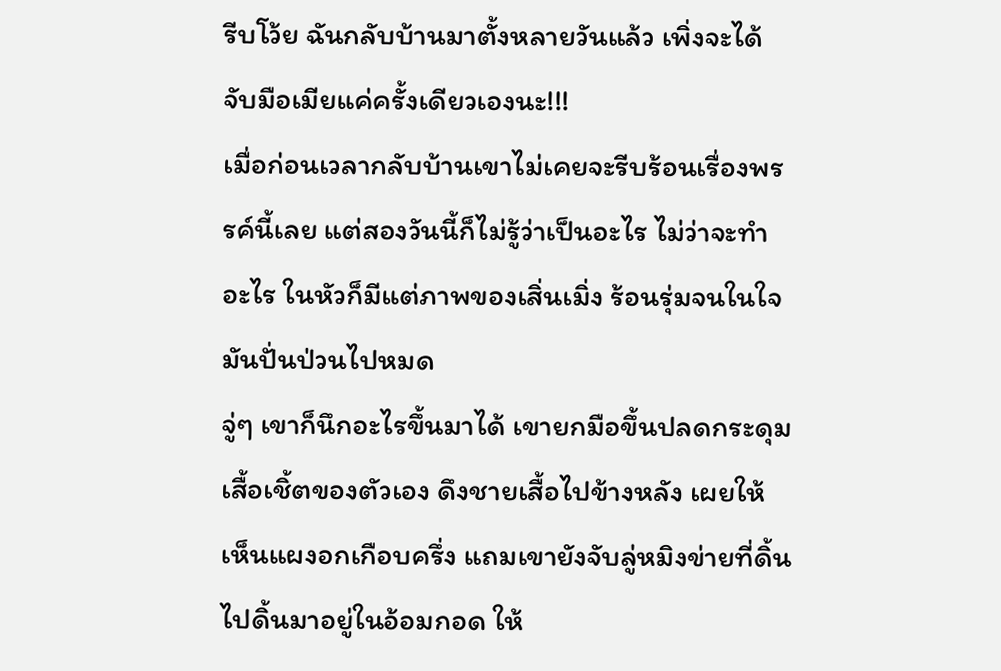รีบโว้ย ฉันกลับบ้านมาตั้งหลายวันแล้ว เพิ่งจะได้จับมือเมียแค่ครั้งเดียวเองนะ!!!
เมื่อก่อนเวลากลับบ้านเขาไม่เคยจะรีบร้อนเรื่องพรรค์นี้เลย แต่สองวันนี้ก็ไม่รู้ว่าเป็นอะไร ไม่ว่าจะทำอะไร ในหัวก็มีแต่ภาพของเสิ่นเมิ่ง ร้อนรุ่มจนในใจมันปั่นป่วนไปหมด
จู่ๆ เขาก็นึกอะไรขึ้นมาได้ เขายกมือขึ้นปลดกระดุมเสื้อเชิ้ตของตัวเอง ดึงชายเสื้อไปข้างหลัง เผยให้เห็นแผงอกเกือบครึ่ง แถมเขายังจับลู่หมิงข่ายที่ดิ้นไปดิ้นมาอยู่ในอ้อมกอด ให้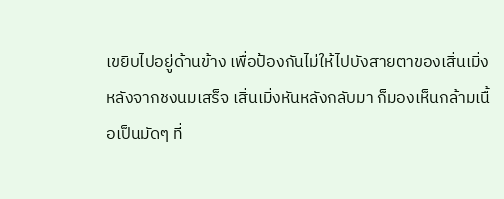เขยิบไปอยู่ด้านข้าง เพื่อป้องกันไม่ให้ไปบังสายตาของเสิ่นเมิ่ง
หลังจากชงนมเสร็จ เสิ่นเมิ่งหันหลังกลับมา ก็มองเห็นกล้ามเนื้อเป็นมัดๆ ที่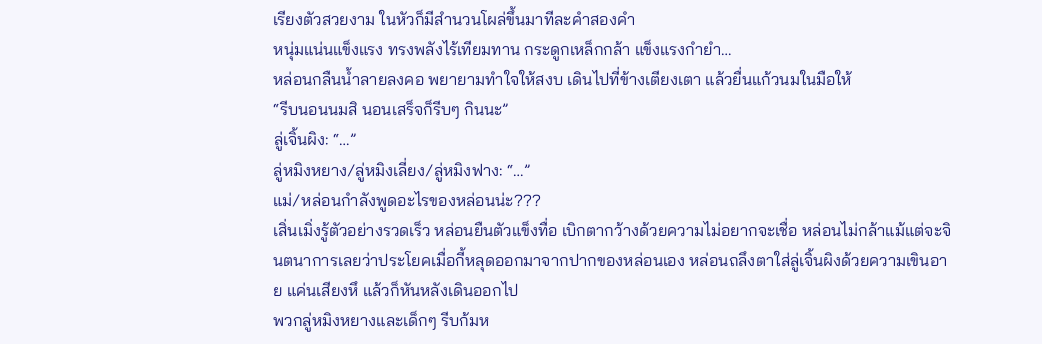เรียงตัวสวยงาม ในหัวก็มีสำนวนโผล่ขึ้นมาทีละคำสองคำ
หนุ่มแน่นแข็งแรง ทรงพลังไร้เทียมทาน กระดูกเหล็กกล้า แข็งแรงกำยำ…
หล่อนกลืนน้ำลายลงคอ พยายามทำใจให้สงบ เดินไปที่ข้างเตียงเตา แล้วยื่นแก้วนมในมือให้
“รีบนอนนมสิ นอนเสร็จก็รีบๆ กินนะ”
ลู่เจิ้นผิง: “…”
ลู่หมิงหยาง/ลู่หมิงเลี่ยง/ลู่หมิงฟาง: “…”
แม่/หล่อนกำลังพูดอะไรของหล่อนน่ะ???
เสิ่นเมิ่งรู้ตัวอย่างรวดเร็ว หล่อนยืนตัวแข็งทื่อ เบิกตากว้างด้วยความไม่อยากจะเชื่อ หล่อนไม่กล้าแม้แต่จะจินตนาการเลยว่าประโยคเมื่อกี้หลุดออกมาจากปากของหล่อนเอง หล่อนถลึงตาใส่ลู่เจิ้นผิงด้วยความเขินอาย แค่นเสียงหึ แล้วก็หันหลังเดินออกไป
พวกลู่หมิงหยางและเด็กๆ รีบก้มห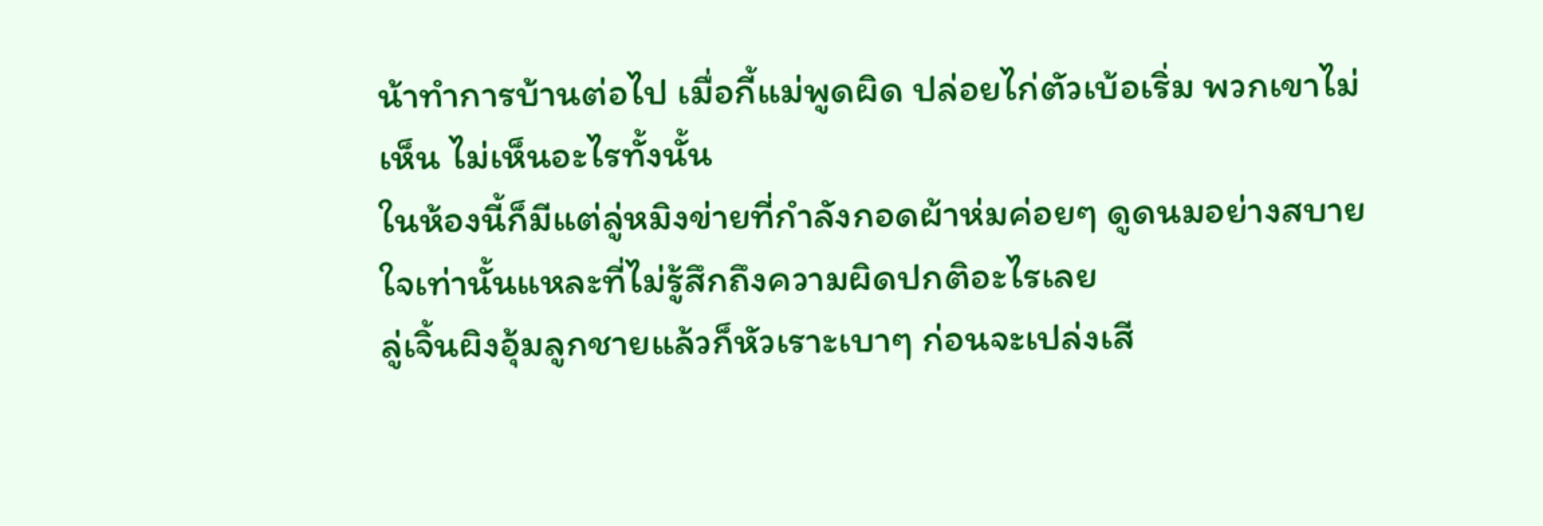น้าทำการบ้านต่อไป เมื่อกี้แม่พูดผิด ปล่อยไก่ตัวเบ้อเริ่ม พวกเขาไม่เห็น ไม่เห็นอะไรทั้งนั้น
ในห้องนี้ก็มีแต่ลู่หมิงข่ายที่กำลังกอดผ้าห่มค่อยๆ ดูดนมอย่างสบายใจเท่านั้นแหละที่ไม่รู้สึกถึงความผิดปกติอะไรเลย
ลู่เจิ้นผิงอุ้มลูกชายแล้วก็หัวเราะเบาๆ ก่อนจะเปล่งเสี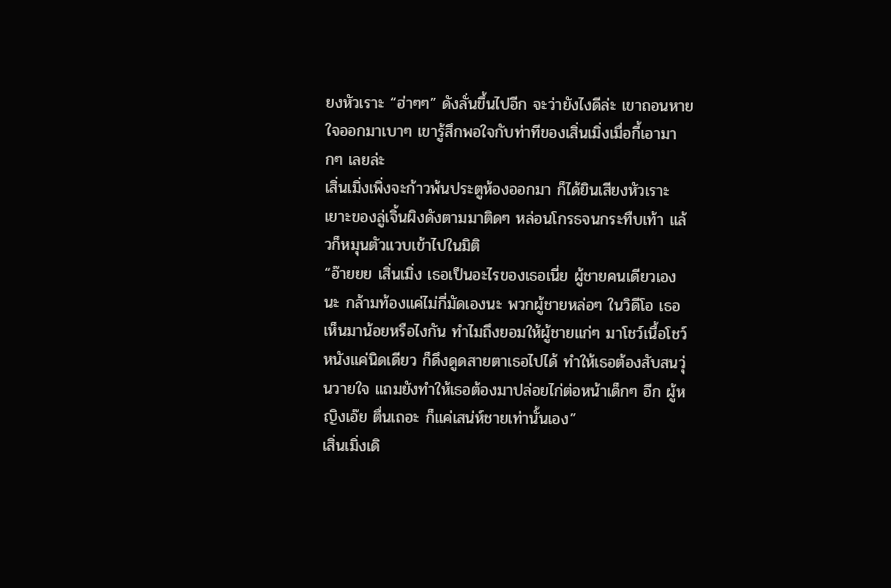ยงหัวเราะ “ฮ่าๆๆ” ดังลั่นขึ้นไปอีก จะว่ายังไงดีล่ะ เขาถอนหายใจออกมาเบาๆ เขารู้สึกพอใจกับท่าทีของเสิ่นเมิ่งเมื่อกี้เอามากๆ เลยล่ะ
เสิ่นเมิ่งเพิ่งจะก้าวพ้นประตูห้องออกมา ก็ได้ยินเสียงหัวเราะเยาะของลู่เจิ้นผิงดังตามมาติดๆ หล่อนโกรธจนกระทืบเท้า แล้วก็หมุนตัวแวบเข้าไปในมิติ
“อ๊ายยย เสิ่นเมิ่ง เธอเป็นอะไรของเธอเนี่ย ผู้ชายคนเดียวเองนะ กล้ามท้องแค่ไม่กี่มัดเองนะ พวกผู้ชายหล่อๆ ในวิดีโอ เธอเห็นมาน้อยหรือไงกัน ทำไมถึงยอมให้ผู้ชายแก่ๆ มาโชว์เนื้อโชว์หนังแค่นิดเดียว ก็ดึงดูดสายตาเธอไปได้ ทำให้เธอต้องสับสนวุ่นวายใจ แถมยังทำให้เธอต้องมาปล่อยไก่ต่อหน้าเด็กๆ อีก ผู้หญิงเอ๊ย ตื่นเถอะ ก็แค่เสน่ห์ชายเท่านั้นเอง”
เสิ่นเมิ่งเดิ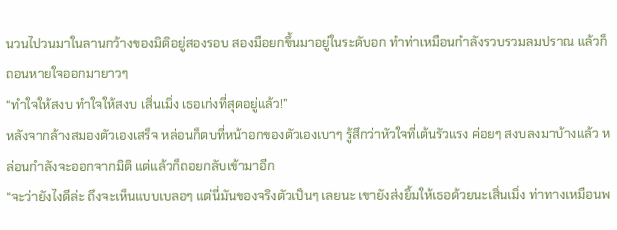นวนไปวนมาในลานกว้างของมิติอยู่สองรอบ สองมือยกขึ้นมาอยู่ในระดับอก ทำท่าเหมือนกำลังรวบรวมลมปราณ แล้วก็ถอนหายใจออกมายาวๆ
“ทำใจให้สงบ ทำใจให้สงบ เสิ่นเมิ่ง เธอเก่งที่สุดอยู่แล้ว!”
หลังจากล้างสมองตัวเองเสร็จ หล่อนก็ตบที่หน้าอกของตัวเองเบาๆ รู้สึกว่าหัวใจที่เต้นรัวแรง ค่อยๆ สงบลงมาบ้างแล้ว หล่อนกำลังจะออกจากมิติ แต่แล้วก็ถอยกลับเข้ามาอีก
“จะว่ายังไงดีล่ะ ถึงจะเห็นแบบเบลอๆ แต่นี่มันของจริงตัวเป็นๆ เลยนะ เขายังส่งยิ้มให้เธอด้วยนะเสิ่นเมิ่ง ท่าทางเหมือนพ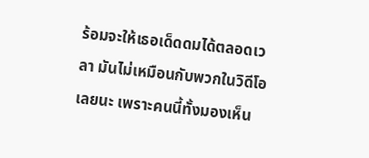ร้อมจะให้เธอเด็ดดมได้ตลอดเวลา มันไม่เหมือนกับพวกในวิดีโอเลยนะ เพราะคนนี้ทั้งมองเห็น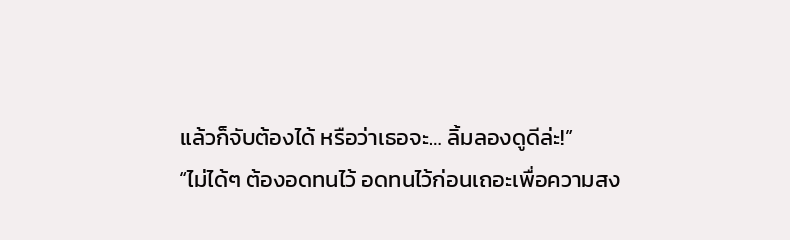แล้วก็จับต้องได้ หรือว่าเธอจะ… ลิ้มลองดูดีล่ะ!”
“ไม่ได้ๆ ต้องอดทนไว้ อดทนไว้ก่อนเถอะเพื่อความสง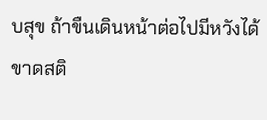บสุข ถ้าขืนเดินหน้าต่อไปมีหวังได้ขาดสติ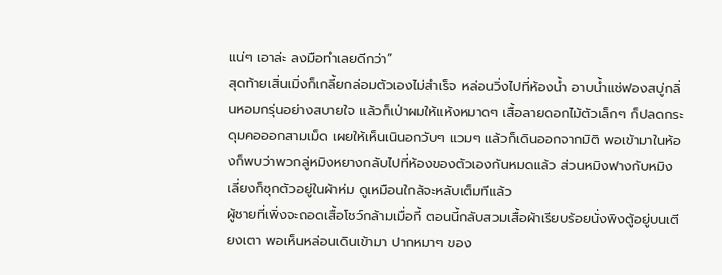แน่ๆ เอาล่ะ ลงมือทำเลยดีกว่า”
สุดท้ายเสิ่นเมิ่งก็เกลี้ยกล่อมตัวเองไม่สำเร็จ หล่อนวิ่งไปที่ห้องน้ำ อาบน้ำแช่ฟองสบู่กลิ่นหอมกรุ่นอย่างสบายใจ แล้วก็เป่าผมให้แห้งหมาดๆ เสื้อลายดอกไม้ตัวเล็กๆ ก็ปลดกระดุมคอออกสามเม็ด เผยให้เห็นเนินอกวับๆ แวมๆ แล้วก็เดินออกจากมิติ พอเข้ามาในห้องก็พบว่าพวกลู่หมิงหยางกลับไปที่ห้องของตัวเองกันหมดแล้ว ส่วนหมิงฟางกับหมิงเลี่ยงก็ซุกตัวอยู่ในผ้าห่ม ดูเหมือนใกล้จะหลับเต็มทีแล้ว
ผู้ชายที่เพิ่งจะถอดเสื้อโชว์กล้ามเมื่อกี้ ตอนนี้กลับสวมเสื้อผ้าเรียบร้อยนั่งพิงตู้อยู่บนเตียงเตา พอเห็นหล่อนเดินเข้ามา ปากหมาๆ ของ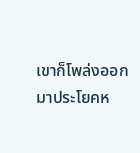เขาก็โพล่งออกมาประโยคห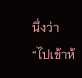นึ่งว่า “ไปเข้าห้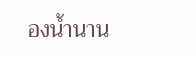องน้ำนาน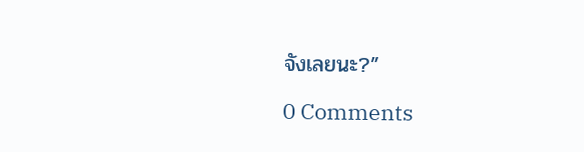จังเลยนะ?”

0 Comments